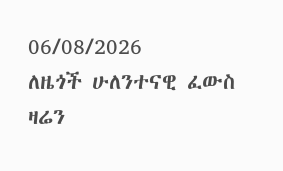06/08/2026
ለዜጎች ሁለንተናዊ ፈውስ ዛሬን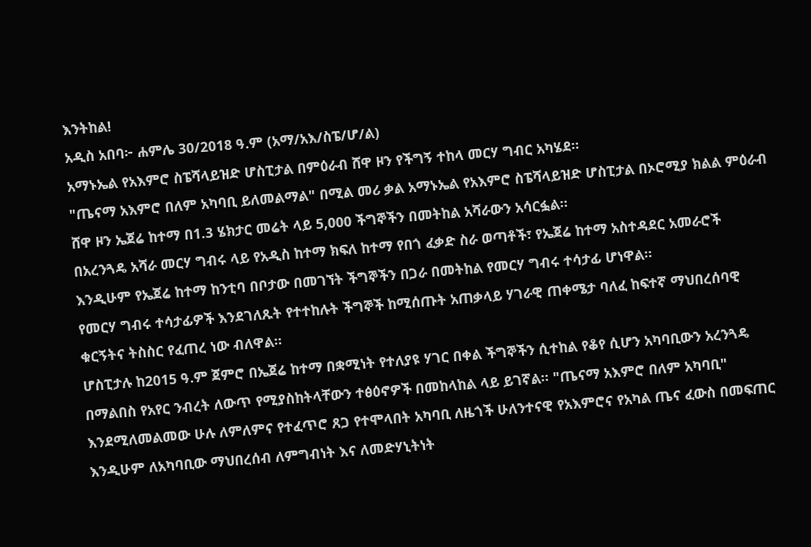እንትከል!
አዲስ አበባ፦ ሐምሌ 30/2018 ዓ.ም (አማ/አእ/ስፔ/ሆ/ል)
አማኑኤል የአእምሮ ስፔሻላይዝድ ሆስፒታል በምዕራብ ሸዋ ዞን የችግኝ ተከላ መርሃ ግብር አካሄደ።
"ጤናማ አእምሮ በለም አካባቢ ይለመልማል" በሚል መሪ ቃል አማኑኤል የአእምሮ ስፔሻላይዝድ ሆስፒታል በኦሮሚያ ክልል ምዕራብ ሸዋ ዞን ኤጀሬ ከተማ በ1.3 ሄክታር መሬት ላይ 5,000 ችግኞችን በመትከል አሻራውን አሳርፏል።
በአረንጓዴ አሻራ መርሃ ግብሩ ላይ የአዲስ ከተማ ክፍለ ከተማ የበጎ ፈቃድ ስራ ወጣቶች፣ የኤጀሬ ከተማ አስተዳደር አመራሮች እንዲሁም የኤጀሬ ከተማ ከንቲባ በቦታው በመገኘት ችግኞችን በጋራ በመትከል የመርሃ ግብሩ ተሳታፊ ሆነዋል።
የመርሃ ግብሩ ተሳታፊዎች እንደገለጹት የተተከሉት ችግኞች ከሚሰጡት አጠቃላይ ሃገራዊ ጠቀሜታ ባለፈ ከፍተኛ ማህበረሰባዊ ቁርኝትና ትስስር የፈጠረ ነው ብለዋል።
ሆስፒታሉ ከ2015 ዓ.ም ጀምሮ በኤጀሬ ከተማ በቋሚነት የተለያዩ ሃገር በቀል ችግኞችን ሲተከል የቆየ ሲሆን አካባቢውን አረንጓዴ በማልበስ የአየር ንብረት ለውጥ የሚያስከትላቸውን ተፅዕኖዎች በመከላከል ላይ ይገኛል። "ጤናማ አእምሮ በለም አካባቢ" እንደሚለመልመው ሁሉ ለምለምና የተፈጥሮ ጸጋ የተሞላበት አካባቢ ለዜጎች ሁለንተናዊ የአእምሮና የአካል ጤና ፈውስ በመፍጠር እንዲሁም ለአካባቢው ማህበረሰብ ለምግብነት እና ለመድሃኒትነት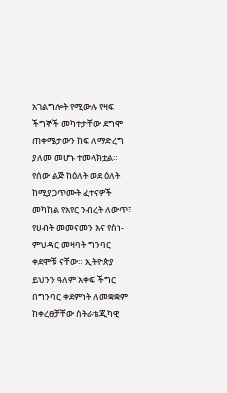አገልግሎት የሚውሉ የዛፍ ችግኞች መካተታቸው ደግሞ ጠቀሜታውን ከፍ ለማድረግ ያለመ መሆኑ ተመላክቷል።
የሰው ልጅ ከዕለት ወደ ዕለት ከሚያጋጥሙት ፈተናዎች መካከል የአየር ንብረት ለውጥ፣ የሀብት መመናመን እና የስነ-ምህዳር መዛባት ግንባር ቀደሞቹ ናቸው። ኢትዮጵያ ይህንን ዓለም አቀፍ ችግር በግንባር ቀደምነት ለመቋቋም ከቀረፀቻቸው ስትራቴጂካዊ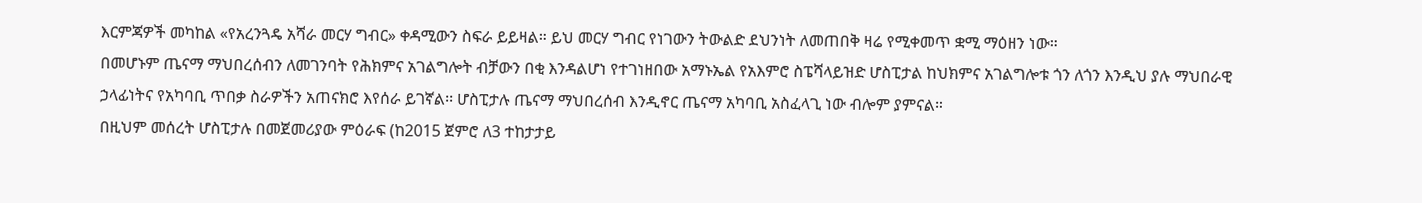እርምጃዎች መካከል «የአረንጓዴ አሻራ መርሃ ግብር» ቀዳሚውን ስፍራ ይይዛል። ይህ መርሃ ግብር የነገውን ትውልድ ደህንነት ለመጠበቅ ዛሬ የሚቀመጥ ቋሚ ማዕዘን ነው።
በመሆኑም ጤናማ ማህበረሰብን ለመገንባት የሕክምና አገልግሎት ብቻውን በቂ እንዳልሆነ የተገነዘበው አማኑኤል የአእምሮ ስፔሻላይዝድ ሆስፒታል ከህክምና አገልግሎቱ ጎን ለጎን እንዲህ ያሉ ማህበራዊ ኃላፊነትና የአካባቢ ጥበቃ ስራዎችን አጠናክሮ እየሰራ ይገኛል፡፡ ሆስፒታሉ ጤናማ ማህበረሰብ እንዲኖር ጤናማ አካባቢ አስፈላጊ ነው ብሎም ያምናል።
በዚህም መሰረት ሆስፒታሉ በመጀመሪያው ምዕራፍ (ከ2015 ጀምሮ ለ3 ተከታታይ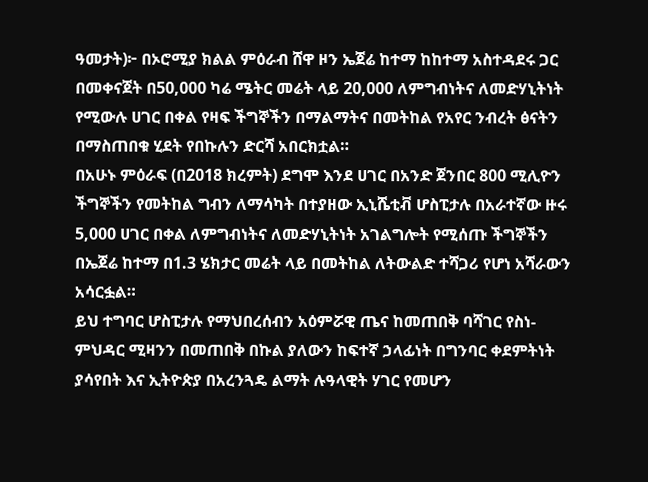ዓመታት)፦ በኦሮሚያ ክልል ምዕራብ ሸዋ ዞን ኤጀሬ ከተማ ከከተማ አስተዳደሩ ጋር በመቀናጀት በ50,000 ካሬ ሜትር መሬት ላይ 20,000 ለምግብነትና ለመድሃኒትነት የሚውሉ ሀገር በቀል የዛፍ ችግኞችን በማልማትና በመትከል የአየር ንብረት ፅናትን በማስጠበቁ ሂደት የበኩሉን ድርሻ አበርክቷል።
በአሁኑ ምዕራፍ (በ2018 ክረምት) ደግሞ እንደ ሀገር በአንድ ጀንበር 800 ሚሊዮን ችግኞችን የመትከል ግብን ለማሳካት በተያዘው ኢኒሼቲቭ ሆስፒታሉ በአራተኛው ዙሩ 5,000 ሀገር በቀል ለምግብነትና ለመድሃኒትነት አገልግሎት የሚሰጡ ችግኞችን በኤጀሬ ከተማ በ1.3 ሄክታር መሬት ላይ በመትከል ለትውልድ ተሻጋሪ የሆነ አሻራውን አሳርፏል።
ይህ ተግባር ሆስፒታሉ የማህበረሰብን አዕምሯዊ ጤና ከመጠበቅ ባሻገር የስነ-ምህዳር ሚዛንን በመጠበቅ በኩል ያለውን ከፍተኛ ኃላፊነት በግንባር ቀደምትነት ያሳየበት እና ኢትዮጵያ በአረንጓዴ ልማት ሉዓላዊት ሃገር የመሆን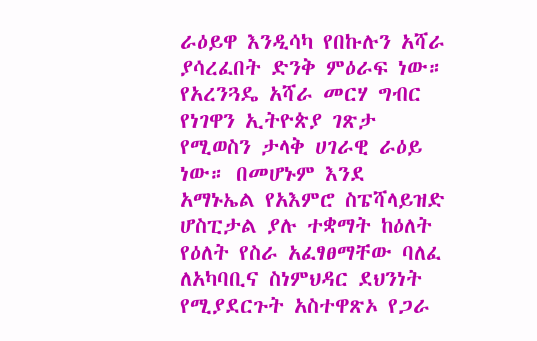ራዕይዋ እንዲሳካ የበኩሉን አሻራ ያሳረፈበት ድንቅ ምዕራፍ ነው።
የአረንጓዴ አሻራ መርሃ ግብር የነገዋን ኢትዮጵያ ገጽታ የሚወስን ታላቅ ሀገራዊ ራዕይ ነው። በመሆኑም እንደ አማኑኤል የአእምሮ ስፔሻላይዝድ ሆስፒታል ያሉ ተቋማት ከዕለት የዕለት የስራ አፈፃፀማቸው ባለፈ ለአካባቢና ስነምህዳር ደህንነት የሚያደርጉት አስተዋጽኦ የጋራ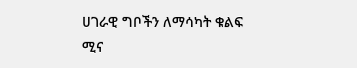ሀገራዊ ግቦችን ለማሳካት ቁልፍ ሚና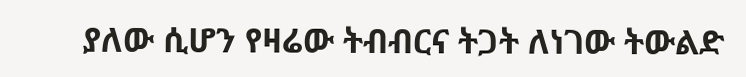ያለው ሲሆን የዛሬው ትብብርና ትጋት ለነገው ትውልድ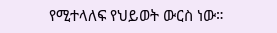የሚተላለፍ የህይወት ውርስ ነው።